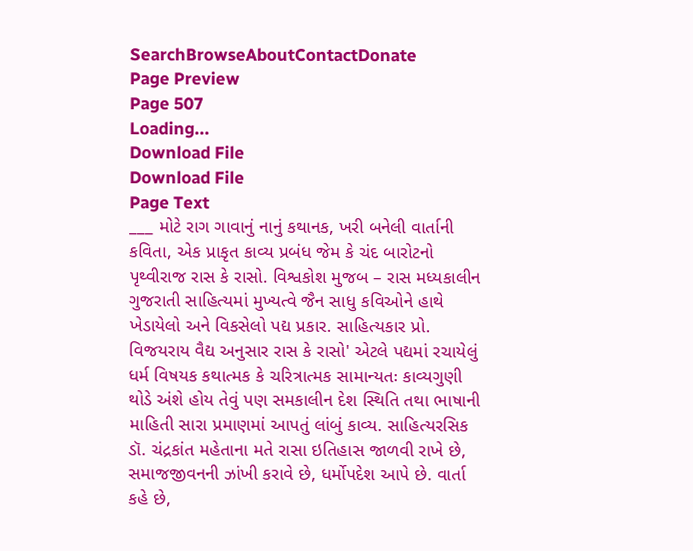SearchBrowseAboutContactDonate
Page Preview
Page 507
Loading...
Download File
Download File
Page Text
___ મોટે રાગ ગાવાનું નાનું કથાનક, ખરી બનેલી વાર્તાની કવિતા, એક પ્રાકૃત કાવ્ય પ્રબંધ જેમ કે ચંદ બારોટનો પૃથ્વીરાજ રાસ કે રાસો. વિશ્વકોશ મુજબ – રાસ મધ્યકાલીન ગુજરાતી સાહિત્યમાં મુખ્યત્વે જૈન સાધુ કવિઓને હાથે ખેડાયેલો અને વિકસેલો પદ્ય પ્રકાર. સાહિત્યકાર પ્રો. વિજયરાય વૈદ્ય અનુસાર રાસ કે રાસો' એટલે પદ્યમાં રચાયેલું ધર્મ વિષયક કથાત્મક કે ચરિત્રાત્મક સામાન્યતઃ કાવ્યગુણી થોડે અંશે હોય તેવું પણ સમકાલીન દેશ સ્થિતિ તથા ભાષાની માહિતી સારા પ્રમાણમાં આપતું લાંબું કાવ્ય. સાહિત્યરસિક ડૉ. ચંદ્રકાંત મહેતાના મતે રાસા ઇતિહાસ જાળવી રાખે છે, સમાજજીવનની ઝાંખી કરાવે છે, ધર્મોપદેશ આપે છે. વાર્તા કહે છે,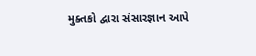મુક્તકો દ્વારા સંસારજ્ઞાન આપે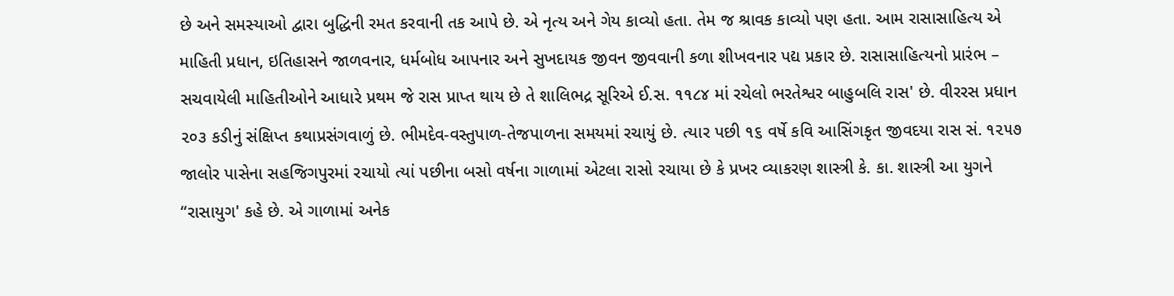છે અને સમસ્યાઓ દ્વારા બુદ્ધિની રમત કરવાની તક આપે છે. એ નૃત્ય અને ગેય કાવ્યો હતા. તેમ જ શ્રાવક કાવ્યો પણ હતા. આમ રાસાસાહિત્ય એ માહિતી પ્રધાન, ઇતિહાસને જાળવનાર, ધર્મબોધ આપનાર અને સુખદાયક જીવન જીવવાની કળા શીખવનાર પદ્ય પ્રકાર છે. રાસાસાહિત્યનો પ્રારંભ – સચવાયેલી માહિતીઓને આધારે પ્રથમ જે રાસ પ્રાપ્ત થાય છે તે શાલિભદ્ર સૂરિએ ઈ.સ. ૧૧૮૪ માં રચેલો ભરતેશ્વર બાહુબલિ રાસ' છે. વીરરસ પ્રધાન ૨૦૩ કડીનું સંક્ષિપ્ત કથાપ્રસંગવાળું છે. ભીમદેવ-વસ્તુપાળ-તેજપાળના સમયમાં રચાયું છે. ત્યાર પછી ૧૬ વર્ષે કવિ આસિંગકૃત જીવદયા રાસ સં. ૧૨૫૭ જાલોર પાસેના સહજિગપુરમાં રચાયો ત્યાં પછીના બસો વર્ષના ગાળામાં એટલા રાસો રચાયા છે કે પ્રખર વ્યાકરણ શાસ્ત્રી કે. કા. શાસ્ત્રી આ યુગને “રાસાયુગ' કહે છે. એ ગાળામાં અનેક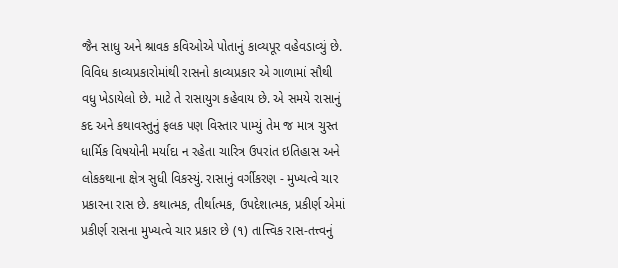જૈન સાધુ અને શ્રાવક કવિઓએ પોતાનું કાવ્યપૂર વહેવડાવ્યું છે. વિવિધ કાવ્યપ્રકારોમાંથી રાસનો કાવ્યપ્રકાર એ ગાળામાં સૌથી વધુ ખેડાયેલો છે. માટે તે રાસાયુગ કહેવાય છે. એ સમયે રાસાનું કદ અને કથાવસ્તુનું ફલક પણ વિસ્તાર પામ્યું તેમ જ માત્ર ચુસ્ત ધાર્મિક વિષયોની મર્યાદા ન રહેતા ચારિત્ર ઉપરાંત ઇતિહાસ અને લોકકથાના ક્ષેત્ર સુધી વિકસ્યું. રાસાનું વર્ગીકરણ - મુખ્યત્વે ચાર પ્રકારના રાસ છે. કથાત્મક, તીર્થાત્મક, ઉપદેશાત્મક, પ્રકીર્ણ એમાં પ્રકીર્ણ રાસના મુખ્યત્વે ચાર પ્રકાર છે (૧) તાત્ત્વિક રાસ-તત્ત્વનું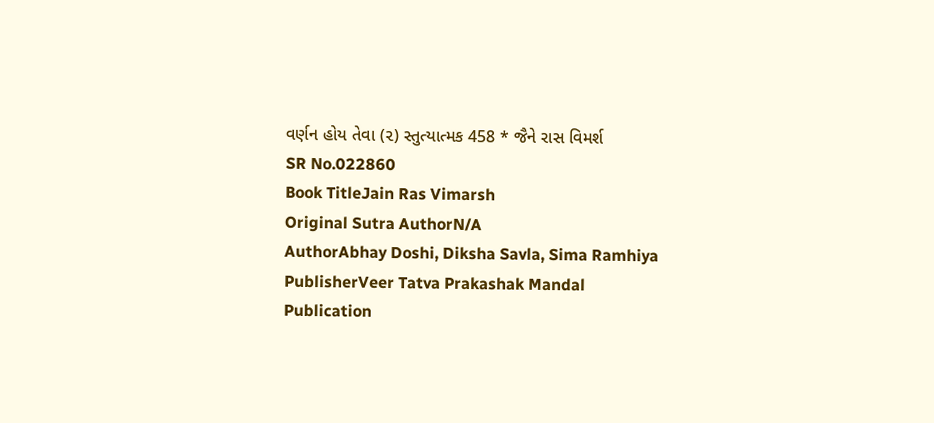વર્ણન હોય તેવા (૨) સ્તુત્યાત્મક 458 * જૈને રાસ વિમર્શ
SR No.022860
Book TitleJain Ras Vimarsh
Original Sutra AuthorN/A
AuthorAbhay Doshi, Diksha Savla, Sima Ramhiya
PublisherVeer Tatva Prakashak Mandal
Publication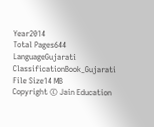Year2014
Total Pages644
LanguageGujarati
ClassificationBook_Gujarati
File Size14 MB
Copyright © Jain Education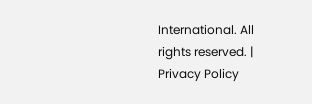International. All rights reserved. | Privacy Policy